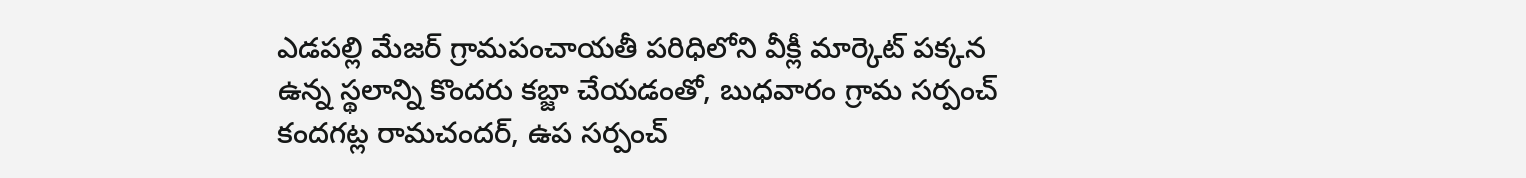ఎడపల్లి మేజర్ గ్రామపంచాయతీ పరిధిలోని వీక్లీ మార్కెట్ పక్కన ఉన్న స్థలాన్ని కొందరు కబ్జా చేయడంతో, బుధవారం గ్రామ సర్పంచ్ కందగట్ల రామచందర్, ఉప సర్పంచ్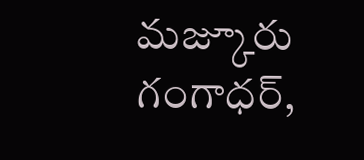మజ్కూరు గంగాధర్,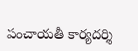పంచాయతీ కార్యదర్శి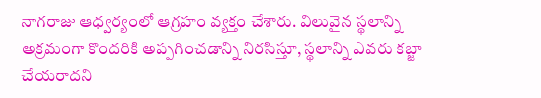నాగరాజు ఆధ్వర్యంలో ఆగ్రహం వ్యక్తం చేశారు. విలువైన స్థలాన్ని అక్రమంగా కొందరికి అప్పగించడాన్ని నిరసిస్తూ, స్థలాన్ని ఎవరు కబ్జా చేయరాదని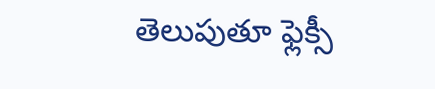తెలుపుతూ ఫ్లెక్సీ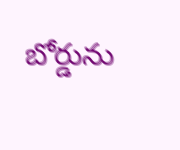బోర్డును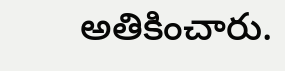అతికించారు.